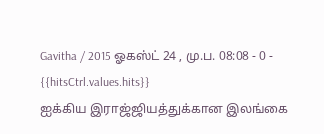Gavitha / 2015 ஓகஸ்ட் 24 , மு.ப. 08:08 - 0 - {{hitsCtrl.values.hits}}
ஐக்கிய இராஜ்ஜியத்துக்கான இலங்கை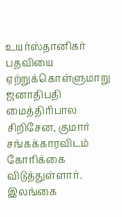உயர்ஸ்தானிகர் பதவியை ஏற்றுக்கொள்ளுமாறு ஜனாதிபதி மைத்திரிபால சிறிசேன, குமார் சங்கக்காரவிடம் கோரிக்கை விடுத்துள்ளார்.
இலங்கை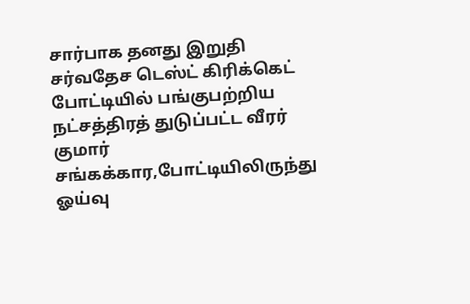சார்பாக தனது இறுதி சர்வதேச டெஸ்ட் கிரிக்கெட் போட்டியில் பங்குபற்றிய நட்சத்திரத் துடுப்பட்ட வீரர் குமார் சங்கக்கார,போட்டியிலிருந்து ஓய்வு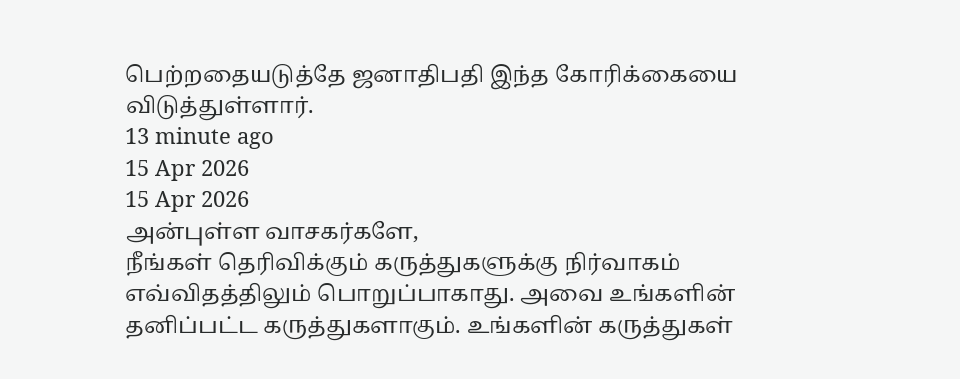பெற்றதையடுத்தே ஜனாதிபதி இந்த கோரிக்கையை விடுத்துள்ளார்.
13 minute ago
15 Apr 2026
15 Apr 2026
அன்புள்ள வாசகர்களே,
நீங்கள் தெரிவிக்கும் கருத்துகளுக்கு நிர்வாகம் எவ்விதத்திலும் பொறுப்பாகாது. அவை உங்களின் தனிப்பட்ட கருத்துகளாகும். உங்களின் கருத்துகள்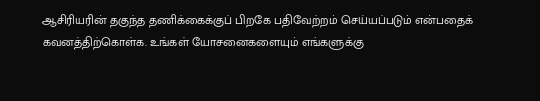ஆசிரியரின் தகுந்த தணிக்கைக்குப் பிறகே பதிவேற்றம் செய்யப்படும் என்பதைக் கவனத்திற்கொள்க. உங்கள் யோசனைகளையும் எங்களுக்கு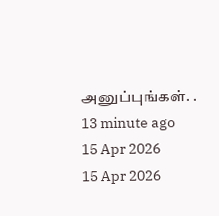அனுப்புங்கள். .
13 minute ago
15 Apr 2026
15 Apr 2026